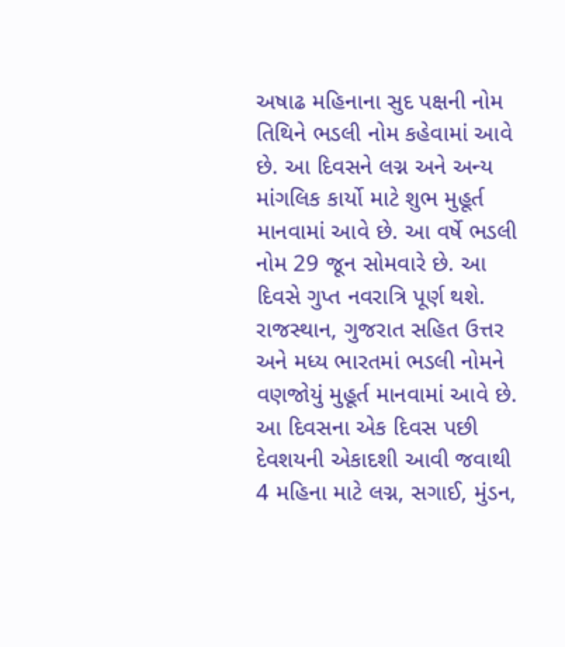અષાઢ મહિનાના સુદ પક્ષની નોમ તિથિને ભડલી નોમ કહેવામાં આવે છે. આ દિવસને લગ્ન અને અન્ય માંગલિક કાર્યો માટે શુભ મુહૂર્ત માનવામાં આવે છે. આ વર્ષે ભડલી નોમ 29 જૂન સોમવારે છે. આ દિવસે ગુપ્ત નવરાત્રિ પૂર્ણ થશે. રાજસ્થાન, ગુજરાત સહિત ઉત્તર અને મધ્ય ભારતમાં ભડલી નોમને વણજોયું મુહૂર્ત માનવામાં આવે છે. આ દિવસના એક દિવસ પછી દેવશયની એકાદશી આવી જવાથી 4 મહિના માટે લગ્ન, સગાઈ, મુંડન,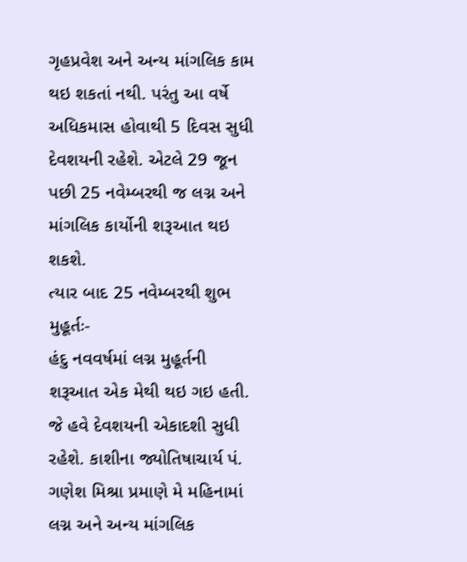ગૃહપ્રવેશ અને અન્ય માંગલિક કામ થઇ શકતાં નથી. પરંતુ આ વર્ષે અધિકમાસ હોવાથી 5 દિવસ સુધી દેવશયની રહેશે. એટલે 29 જૂન પછી 25 નવેમ્બરથી જ લગ્ન અને માંગલિક કાર્યોની શરૂઆત થઇ શકશે.
ત્યાર બાદ 25 નવેમ્બરથી શુભ મુહૂર્તઃ-
હંદુ નવવર્ષમાં લગ્ન મુહૂર્તની શરૂઆત એક મેથી થઇ ગઇ હતી. જે હવે દેવશયની એકાદશી સુધી રહેશે. કાશીના જ્યોતિષાચાર્ય પં. ગણેશ મિશ્રા પ્રમાણે મે મહિનામાં લગ્ન અને અન્ય માંગલિક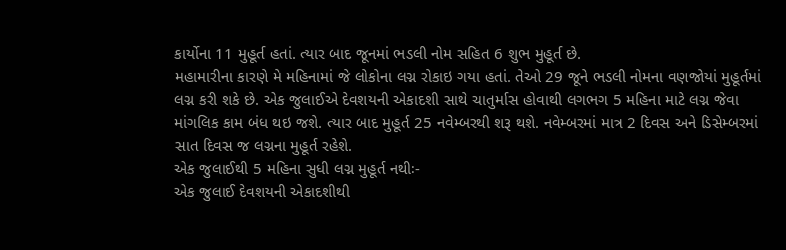કાર્યોના 11 મુહૂર્ત હતાં. ત્યાર બાદ જૂનમાં ભડલી નોમ સહિત 6 શુભ મુહૂર્ત છે.
મહામારીના કારણે મે મહિનામાં જે લોકોના લગ્ન રોકાઇ ગયા હતાં. તેઓ 29 જૂને ભડલી નોમના વણજોયાં મુહૂર્તમાં લગ્ન કરી શકે છે. એક જુલાઈએ દેવશયની એકાદશી સાથે ચાતુર્માસ હોવાથી લગભગ 5 મહિના માટે લગ્ન જેવા માંગલિક કામ બંધ થઇ જશે. ત્યાર બાદ મુહૂર્ત 25 નવેમ્બરથી શરૂ થશે. નવેમ્બરમાં માત્ર 2 દિવસ અને ડિસેમ્બરમાં સાત દિવસ જ લગ્નના મુહૂર્ત રહેશે.
એક જુલાઈથી 5 મહિના સુધી લગ્ન મુહૂર્ત નથીઃ-
એક જુલાઈ દેવશયની એકાદશીથી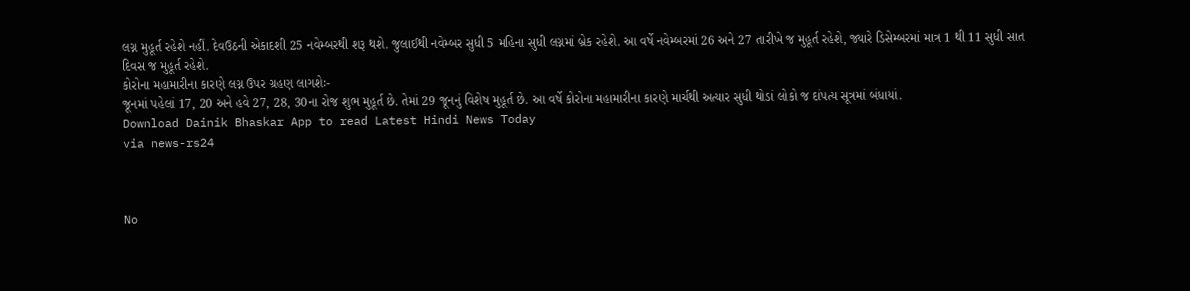લગ્ન મુહૂર્ત રહેશે નહીં. દેવઉઠની એકાદશી 25 નવેમ્બરથી શરૂ થશે. જુલાઈથી નવેમ્બર સુધી 5 મહિના સુધી લગ્નમાં બ્રેક રહેશે. આ વર્ષે નવેમ્બરમાં 26 અને 27 તારીખે જ મુહૂર્ત રહેશે, જ્યારે ડિસેમ્બરમાં માત્ર 1 થી 11 સુધી સાત દિવસ જ મુહૂર્ત રહેશે.
કોરોના મહામારીના કારણે લગ્ન ઉપર ગ્રહણ લાગશેઃ-
જૂનમાં પહેલાં 17, 20 અને હવે 27, 28, 30ના રોજ શુભ મુહૂર્ત છે. તેમાં 29 જૂનનું વિશેષ મુહૂર્ત છે. આ વર્ષે કોરોના મહામારીના કારણે માર્ચથી અત્યાર સુધી થોડાં લોકો જ દાંપત્ય સૂત્રમાં બંધાયાં.
Download Dainik Bhaskar App to read Latest Hindi News Today
via news-rs24



No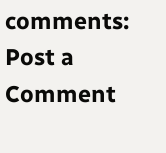comments:
Post a Comment